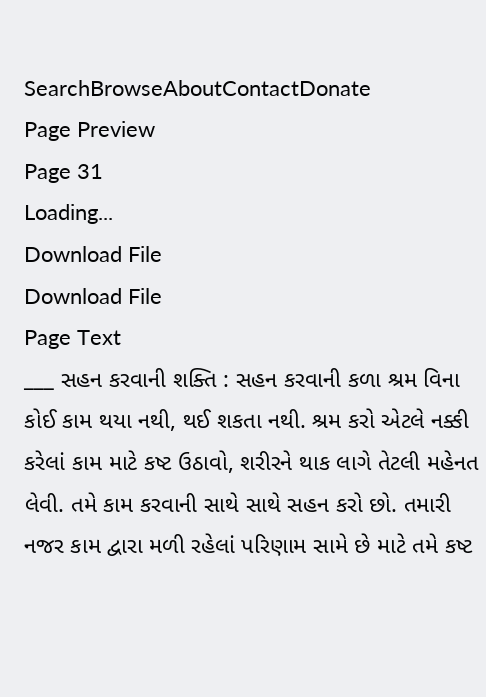SearchBrowseAboutContactDonate
Page Preview
Page 31
Loading...
Download File
Download File
Page Text
___ સહન કરવાની શક્તિ : સહન કરવાની કળા શ્રમ વિના કોઈ કામ થયા નથી, થઈ શકતા નથી. શ્રમ કરો એટલે નક્કી કરેલાં કામ માટે કષ્ટ ઉઠાવો, શરીરને થાક લાગે તેટલી મહેનત લેવી. તમે કામ કરવાની સાથે સાથે સહન કરો છો. તમારી નજર કામ દ્વારા મળી રહેલાં પરિણામ સામે છે માટે તમે કષ્ટ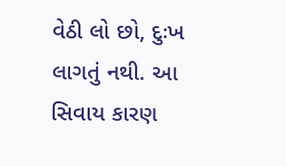વેઠી લો છો, દુઃખ લાગતું નથી. આ સિવાય કારણ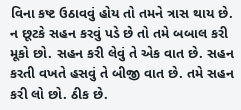વિના કષ્ટ ઉઠાવવું હોય તો તમને ત્રાસ થાય છે. ન છૂટકે સહન કરવું પડે છે તો તમે બબાલ કરી મૂકો છો. સહન કરી લેવું તે એક વાત છે. સહન કરતી વખતે હસવું તે બીજી વાત છે. તમે સહન કરી લો છો. ઠીક છે.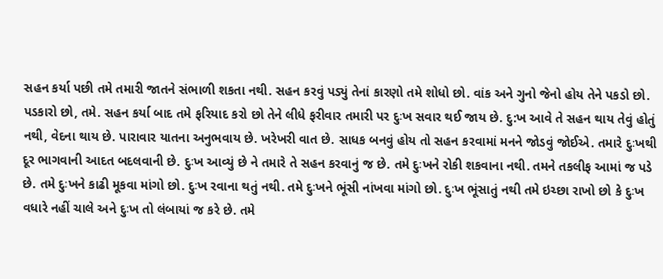સહન કર્યા પછી તમે તમારી જાતને સંભાળી શકતા નથી. સહન કરવું પડ્યું તેનાં કારણો તમે શોધો છો. વાંક અને ગુનો જેનો હોય તેને પકડો છો. પડકારો છો, તમે. સહન કર્યા બાદ તમે ફરિયાદ કરો છો તેને લીધે ફરીવાર તમારી પર દુઃખ સવાર થઈ જાય છે. દુ:ખ આવે તે સહન થાય તેવું હોતું નથી, વેદના થાય છે. પારાવાર યાતના અનુભવાય છે. ખરેખરી વાત છે. સાધક બનવું હોય તો સહન કરવામાં મનને જોડવું જોઈએ. તમારે દુઃખથી દૂર ભાગવાની આદત બદલવાની છે. દુઃખ આવ્યું છે ને તમારે તે સહન કરવાનું જ છે. તમે દુઃખને રોકી શકવાના નથી. તમને તકલીફ આમાં જ પડે છે. તમે દુઃખને કાઢી મૂકવા માંગો છો. દુઃખ રવાના થતું નથી. તમે દુઃખને ભૂંસી નાંખવા માંગો છો. દુઃખ ભૂંસાતું નથી તમે ઇચ્છા રાખો છો કે દુઃખ વધારે નહીં ચાલે અને દુઃખ તો લંબાયાં જ કરે છે. તમે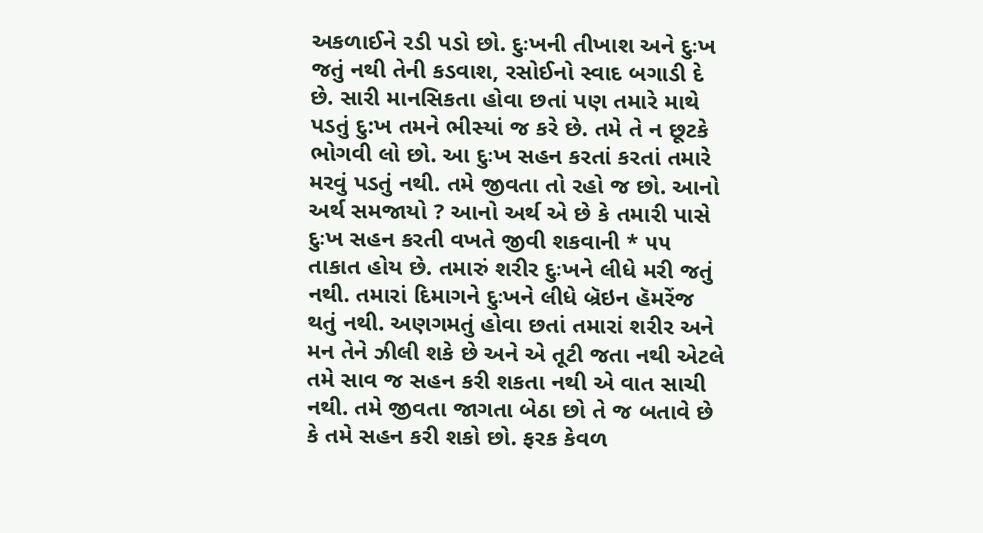અકળાઈને રડી પડો છો. દુઃખની તીખાશ અને દુઃખ જતું નથી તેની કડવાશ, રસોઈનો સ્વાદ બગાડી દે છે. સારી માનસિકતા હોવા છતાં પણ તમારે માથે પડતું દુ:ખ તમને ભીસ્યાં જ કરે છે. તમે તે ન છૂટકે ભોગવી લો છો. આ દુઃખ સહન કરતાં કરતાં તમારે મરવું પડતું નથી. તમે જીવતા તો રહો જ છો. આનો અર્થ સમજાયો ? આનો અર્થ એ છે કે તમારી પાસે દુઃખ સહન કરતી વખતે જીવી શકવાની * ૫૫ તાકાત હોય છે. તમારું શરીર દુઃખને લીધે મરી જતું નથી. તમારાં દિમાગને દુઃખને લીધે બ્રૅઇન હૅમરેંજ થતું નથી. અણગમતું હોવા છતાં તમારાં શરીર અને મન તેને ઝીલી શકે છે અને એ તૂટી જતા નથી એટલે તમે સાવ જ સહન કરી શકતા નથી એ વાત સાચી નથી. તમે જીવતા જાગતા બેઠા છો તે જ બતાવે છે કે તમે સહન કરી શકો છો. ફરક કેવળ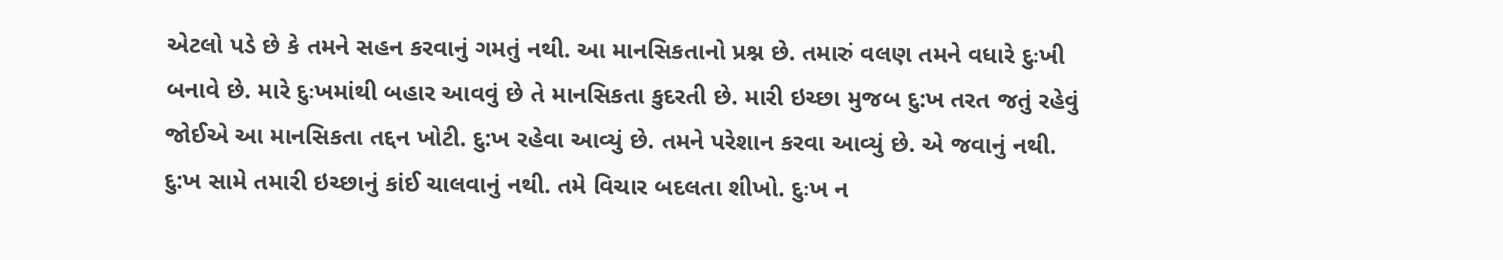એટલો પડે છે કે તમને સહન કરવાનું ગમતું નથી. આ માનસિકતાનો પ્રશ્ન છે. તમારું વલણ તમને વધારે દુઃખી બનાવે છે. મારે દુઃખમાંથી બહાર આવવું છે તે માનસિકતા કુદરતી છે. મારી ઇચ્છા મુજબ દુ:ખ તરત જતું રહેવું જોઈએ આ માનસિકતા તદ્દન ખોટી. દુ:ખ રહેવા આવ્યું છે. તમને પરેશાન કરવા આવ્યું છે. એ જવાનું નથી. દુ:ખ સામે તમારી ઇચ્છાનું કાંઈ ચાલવાનું નથી. તમે વિચાર બદલતા શીખો. દુઃખ ન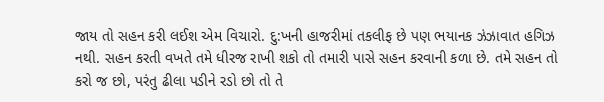જાય તો સહન કરી લઈશ એમ વિચારો. દુ:ખની હાજરીમાં તકલીફ છે પણ ભયાનક ઝંઝાવાત હગિઝ નથી. સહન કરતી વખતે તમે ધીરજ રાખી શકો તો તમારી પાસે સહન કરવાની કળા છે. તમે સહન તો કરો જ છો, પરંતુ ઢીલા પડીને રડો છો તો તે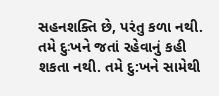સહનશક્તિ છે, પરંતુ કળા નથી. તમે દુઃખને જતાં રહેવાનું કહી શકતા નથી. તમે દુ:ખને સામેથી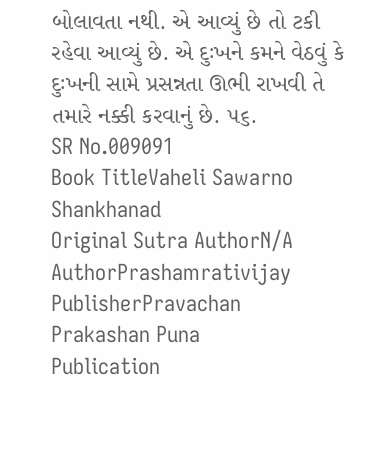બોલાવતા નથી. એ આવ્યું છે તો ટકી રહેવા આવ્યું છે. એ દુઃખને કમને વેઠવું કે દુઃખની સામે પ્રસન્નતા ઊભી રાખવી તે તમારે નક્કી કરવાનું છે. ૫૬.
SR No.009091
Book TitleVaheli Sawarno Shankhanad
Original Sutra AuthorN/A
AuthorPrashamrativijay
PublisherPravachan Prakashan Puna
Publication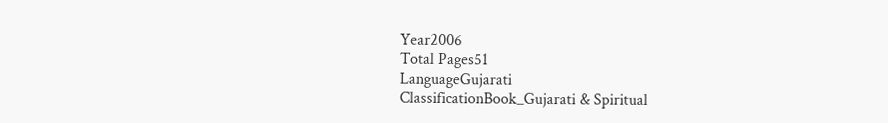Year2006
Total Pages51
LanguageGujarati
ClassificationBook_Gujarati & Spiritual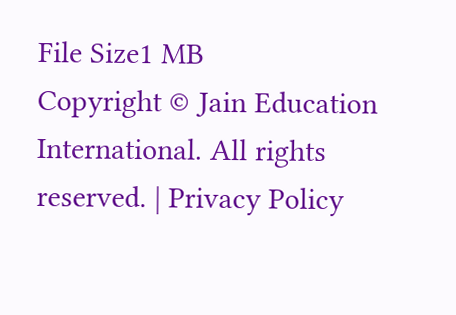File Size1 MB
Copyright © Jain Education International. All rights reserved. | Privacy Policy